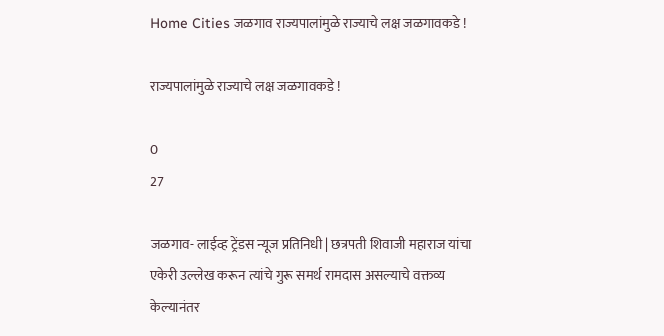Home Cities जळगाव राज्यपालांमुळे राज्याचे लक्ष जळगावकडे !

राज्यपालांमुळे राज्याचे लक्ष जळगावकडे !

0
27

जळगाव- लाईव्ह ट्रेंडस न्यूज प्रतिनिधी | छत्रपती शिवाजी महाराज यांचा एकेरी उल्लेख करून त्यांचे गुरू समर्थ रामदास असल्याचे वक्तव्य केल्यानंतर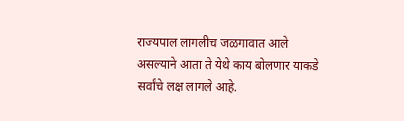राज्यपाल लागलीच जळगावात आले असल्याने आता ते येथे काय बोलणार याकडे सर्वांचे लक्ष लागले आहे.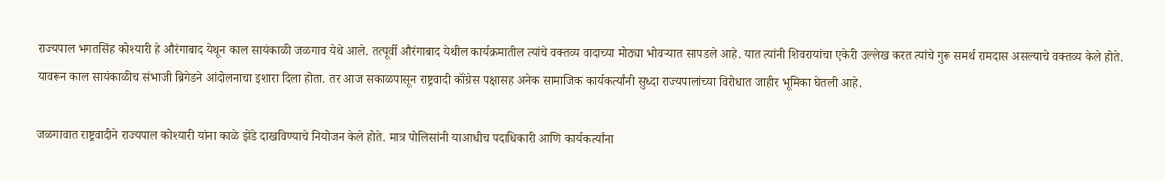राज्यपाल भगतसिंह कोश्यारी हे औरंगाबाद येथून काल सायंकाळी जळगाव येथे आले. तत्पूर्वी औरंगाबाद येथील कार्यक्रमातील त्यांचे वक्तव्य वादाच्या मोठ्या भोवर्‍यात सापडले आहे. यात त्यांनी शिवरायांचा एकेरी उल्लेख करत त्यांचे गुरू समर्थ रामदास असल्याचे वक्तव्य केले होते. यावरून काल सायंकाळीच संभाजी ब्रिगेडने आंदोलनाचा इशारा दिला होता. तर आज सकाळपासून राष्ट्रवादी कॉंग्रेस पक्षासह अनेक सामाजिक कार्यकर्त्यांनी सुध्दा राज्यपालांच्या विरोधात जाहीर भूमिका घेतली आहे.

जळगावात राष्ट्रवादीने राज्यपाल कोश्यारी यांना काळे झेंडे दाखविण्याचे नियोजन केले होते. मात्र पोलिसांनी याआधीच पदाधिकारी आणि कार्यकर्त्यांना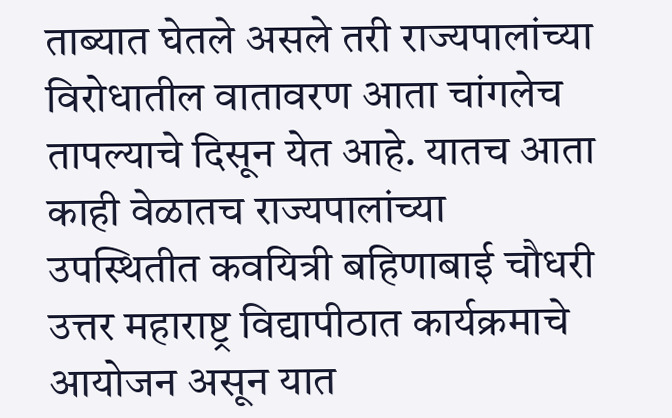ताब्यात घेतले असले तरी राज्यपालांच्या विरोधातील वातावरण आता चांगलेच तापल्याचे दिसून येत आहे. यातच आता काही वेळातच राज्यपालांच्या उपस्थितीत कवयित्री बहिणाबाई चौधरी उत्तर महाराष्ट्र विद्यापीठात कार्यक्रमाचे आयोजन असून यात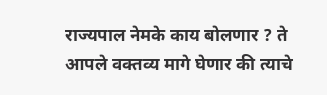राज्यपाल नेमके काय बोलणार ? ते आपले वक्तव्य मागे घेणार की त्याचे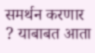समर्थन करणार ? याबाबत आता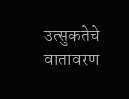उत्सुकतेचे वातावरण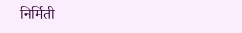निर्मिती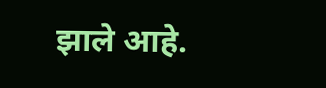झाले आहे.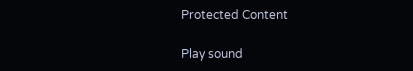Protected Content

Play sound